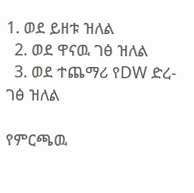1. ወደ ይዘቱ ዝለል
  2. ወደ ዋናዉ ገፅ ዝለል
  3. ወደ ተጨማሪ የDW ድረ-ገፅ ዝለል

የምርጫዉ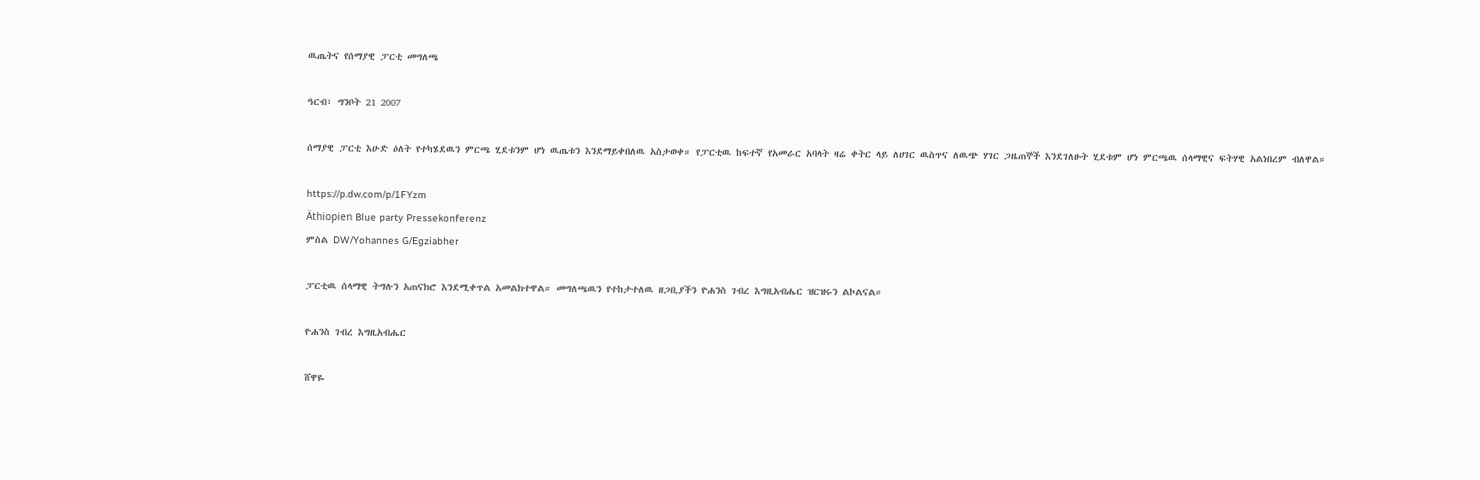ዉጤትና የሰማያዊ ፓርቲ መግለጫ

ዓርብ፣ ግንቦት 21 2007

ሰማያዊ ፓርቲ እሁድ ዕለት የተካሄደዉን ምርጫ ሂደቱንም ሆነ ዉጤቱን እንደማይቀበለዉ አስታወቀ። የፓርቲዉ ከፍተኛ የአመራር አባላት ዛሬ ቀትር ላይ ለሀገር ዉስጥና ለዉጭ ሃገር ጋዜጠኞች እንደገለፁት ሂደቱም ሆነ ምርጫዉ ሰላማዊና ፍትሃዊ አልነበረም ብለዋል።

https://p.dw.com/p/1FYzm
Äthiopien Blue party Pressekonferenz
ምስል DW/Yohannes G/Egziabher

ፓርቲዉ ሰላማዊ ትግሉን አጠናክሮ እንደሚቀጥል አመልክተዋል። መግለጫዉን የተከታተለዉ ዘጋቢያችን ዮሐንስ ገብረ እግዚአብሔር ዝርዝሩን ልኮልናል።

ዮሐንስ ገብረ እግዚአብሔር

ሸዋዬ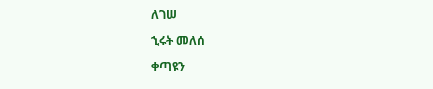ለገሠ

ኂሩት መለሰ

ቀጣዩን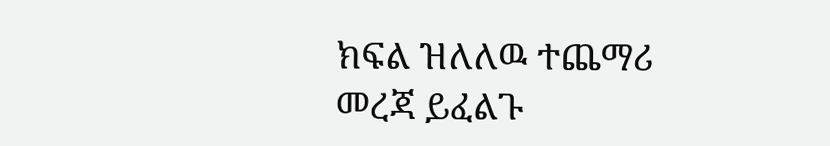ክፍል ዝለለዉ ተጨማሪ መረጃ ይፈልጉ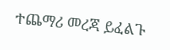ተጨማሪ መረጃ ይፈልጉ